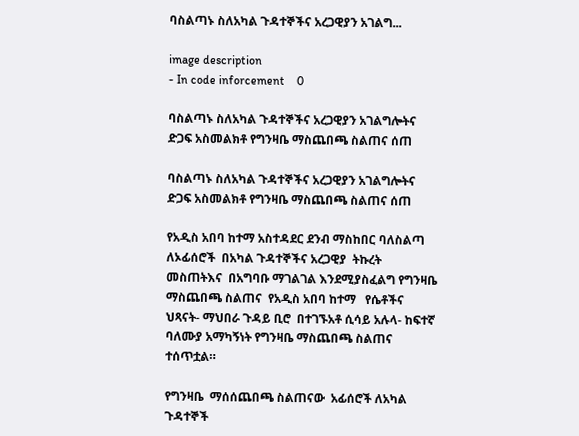ባስልጣኑ ስለአካል ጉዳተኞችና አረጋዊያን አገልግ...

image description
- In code inforcement    0

ባስልጣኑ ስለአካል ጉዳተኞችና አረጋዊያን አገልግሎትና ድጋፍ አስመልክቶ የግንዛቤ ማስጨበጫ ስልጠና ሰጠ

ባስልጣኑ ስለአካል ጉዳተኞችና አረጋዊያን አገልግሎትና ድጋፍ አስመልክቶ የግንዛቤ ማስጨበጫ ስልጠና ሰጠ

የአዲስ አበባ ከተማ አስተዳደር ደንብ ማስከበር ባለስልጣ  ለኦፊሰሮች  በአካል ጉዳተኞችና አረጋዊያ  ትኩረት መስጠትእና  በአግባቡ ማገልገል እንደሚያስፈልግ የግንዛቤ ማስጨበጫ ስልጠና  የአዲስ አበባ ከተማ   የሴቶችና ህጻናት- ማህበራ ጉዳይ ቢሮ  በተገኙአቶ ሲሳይ አሉላ- ከፍተኛ ባለሙያ አማካኝነት የግንዛቤ ማስጨበጫ ስልጠና ተሰጥቷል።

የግንዛቤ  ማሰሰጨበጫ ስልጠናው  አፊሰሮች ለአካል ጉዳተኞች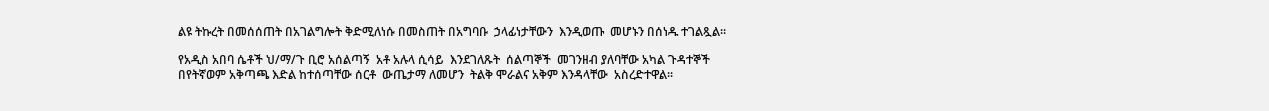ልዩ ትኩረት በመሰሰጠት በአገልግሎት ቅድሚለነሱ በመስጠት በአግባቡ  ኃላፊነታቸውን  እንዲወጡ  መሆኑን በሰነዱ ተገልጿል፡፡

የአዲስ አበባ ሴቶች ህ/ማ/ጉ ቢሮ አሰልጣኝ  አቶ አሉላ ሲሳይ  እንደገለጹት  ሰልጣኞች  መገንዘብ ያለባቸው አካል ጉዳተኞች  በየትኛወም አቅጣጫ እድል ከተሰጣቸው ሰርቶ  ውጤታማ ለመሆን  ትልቅ ሞራልና አቅም እንዳላቸው  አስረድተዋል፡፡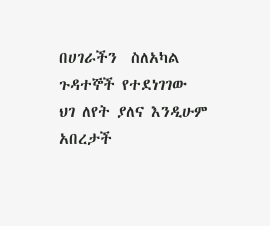በሀገራችን  ስለአካል ጉዳተኞች የተደነገገው ህገ ለየት ያለና እንዲሁም   አበረታች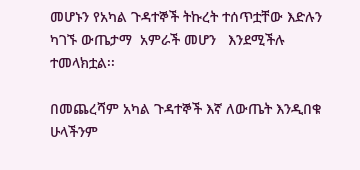መሆኑን የአካል ጉዳተኞች ትኩረት ተሰጥቷቸው እድሉን ካገኙ ውጤታማ  አምራች መሆን   እንደሚችሉ ተመላክቷል፡፡

በመጨረሻም አካል ጉዳተኞች እኛ ለውጤት እንዲበቁ ሁላችንም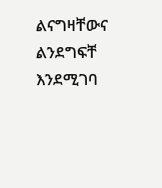ልናግዛቸውና ልንደግፍቸ እንደሚገባ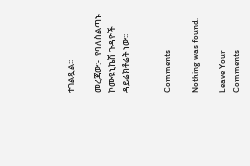ተገልጿል፡፡

መረጃው:-  የባለስልጣኑ ኮሙዩኒኬሽ ጉዳዮች  ዳይሬክቶሬት ነው፡፡


Comments

Nothing was found.

Leave Your Comments